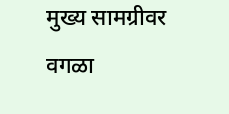मुख्य सामग्रीवर वगळा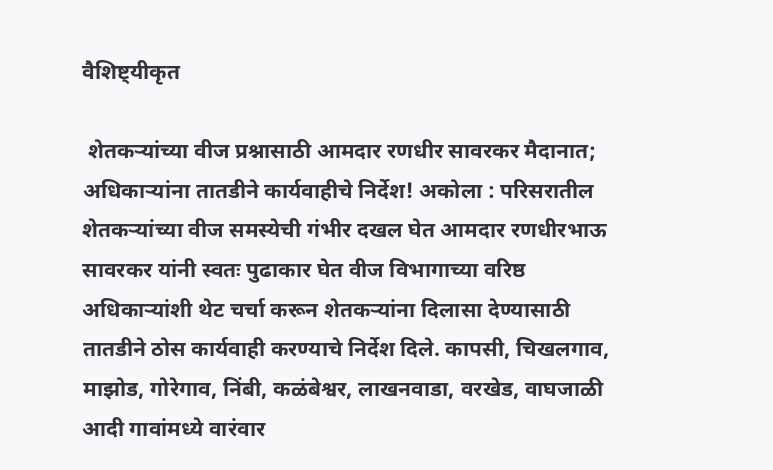वैशिष्ट्यीकृत

 शेतकऱ्यांच्या वीज प्रश्नासाठी आमदार रणधीर सावरकर मैदानात; अधिकाऱ्यांना तातडीने कार्यवाहीचे निर्देश! अकोला : परिसरातील शेतकऱ्यांच्या वीज समस्येची गंभीर दखल घेत आमदार रणधीरभाऊ सावरकर यांनी स्वतः पुढाकार घेत वीज विभागाच्या वरिष्ठ अधिकाऱ्यांशी थेट चर्चा करून शेतकऱ्यांना दिलासा देण्यासाठी तातडीने ठोस कार्यवाही करण्याचे निर्देश दिले. कापसी, चिखलगाव, माझोड, गोरेगाव, निंबी, कळंबेश्वर, लाखनवाडा, वरखेड, वाघजाळी आदी गावांमध्ये वारंवार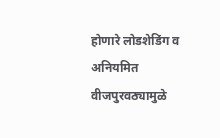होणारे लोडशेडिंग व अनियमित  वीजपुरवठ्यामुळे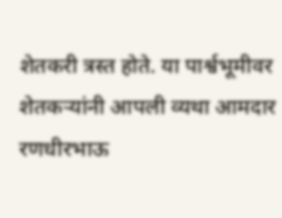शेतकरी त्रस्त होते. या पार्श्वभूमीवर शेतकऱ्यांनी आपली व्यथा आमदार रणधीरभाऊ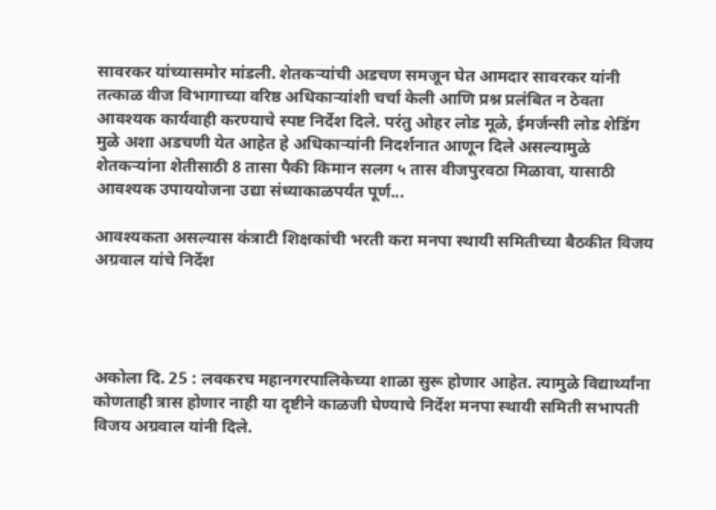सावरकर यांच्यासमोर मांडली. शेतकऱ्यांची अडचण समजून घेत आमदार सावरकर यांनी तत्काळ वीज विभागाच्या वरिष्ठ अधिकाऱ्यांशी चर्चा केली आणि प्रश्न प्रलंबित न ठेवता आवश्यक कार्यवाही करण्याचे स्पष्ट निर्देश दिले. परंतु ओहर लोड मूळे, ईमर्जन्सी लोड शेडिंग मुळे अशा अडचणी येत आहेत हे अधिकाऱ्यांनी निदर्शनात आणून दिले असल्यामुळे   शेतकऱ्यांना शेतीसाठी 8 तासा पैकी किमान सलग ५ तास वीजपुरवठा मिळावा, यासाठी आवश्यक उपाययोजना उद्या संध्याकाळपर्यंत पूर्ण...

आवश्यकता असल्यास कंत्राटी शिक्षकांची भरती करा मनपा स्थायी समितीच्या बैठकीत विजय अग्रवाल यांचे निर्देश




अकोला दि. 25 : लवकरच महानगरपालिकेच्या शाळा सुरू होणार आहेत. त्यामुळे विद्यार्थ्यांना कोणताही त्रास होणार नाही या दृष्टीने काळजी घेण्याचे निर्देश मनपा स्थायी समिती सभापती विजय अग्रवाल यांनी दिले.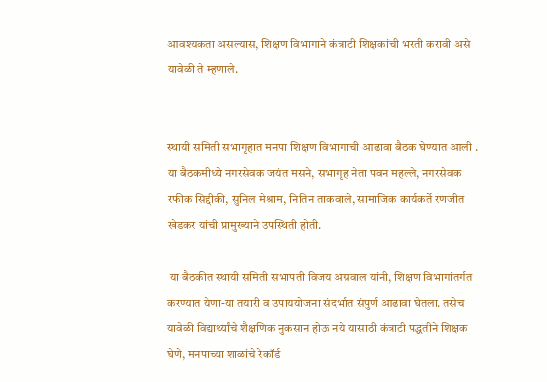आवश्यकता असल्यास, शिक्षण विभागाने कंत्राटी शिक्षकांची भरती करावी असे यावेळी ते म्हणाले.


स्थायी समिती सभागृहात मनपा शिक्षण विभागाची आढावा बैठक घेण्यात आली . या बैठकमीध्ये नगरसेवक जयंत मसने, सभागृह नेता पवन महल्ले, नगरसेवक रफीक सिद्दीकी, सुनिल मेश्राम, नितिन ताकवाले, सामाजिक कार्यकर्ते रणजीत खेडकर यांची प्रामुख्याने उपस्थिती होती.

 या बैठकीत स्थायी समिती सभापती विजय अग्रवाल यांनी, शिक्षण विभागांतर्गत करण्यात येणा-या तयारी व उपाययोजना संदर्भात संपुर्ण आढावा घेतला. तसेच यावेळी विद्यार्थ्यांचे शैक्षणिक नुकसान होऊ नये यासाठी कंत्राटी पद्धतीने शिक्षक घेणे, मनपाच्या शाळांचे रेकॉर्ड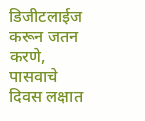डिजीटलाईज करून जतन करणे, पासवाचे दिवस लक्षात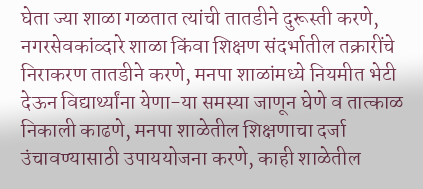घेता ज्या शाळा गळतात त्यांची तातडीने दुरूस्ती करणे, नगरसेवकांव्दारे शाळा किंवा शिक्षण संदर्भातील तक्रारींचे निराकरण तातडीने करणे, मनपा शाळांमध्ये नियमीत भेटी देऊन विद्यार्थ्यांना येणा-या समस्या जाणून घेणे व तात्काळ निकाली काढणे, मनपा शाळेतील शिक्षणाचा दर्जा उंचावण्यासाठी उपाययोजना करणे, काही शाळेतील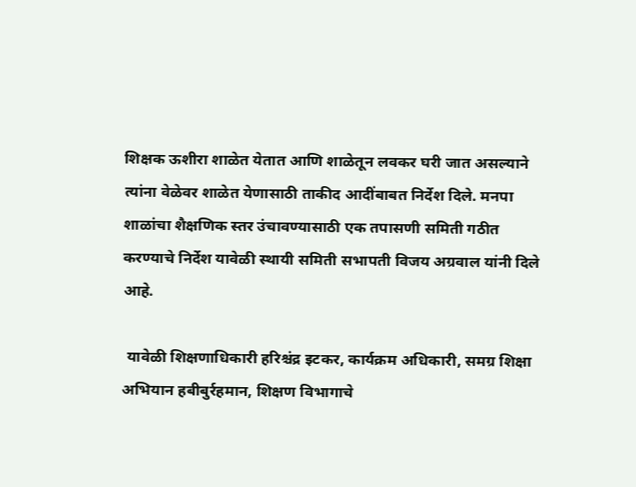शिक्षक ऊशीरा शाळेत येतात आणि शाळेतून लवकर घरी जात असल्याने त्यांना वेळेवर शाळेत येणासाठी ताकीद आदींबाबत निर्देश दिले. मनपा शाळांचा शैक्षणिक स्तर उंचावण्यासाठी एक तपासणी समिती गठीत करण्याचे निर्देश यावेळी स्थायी समिती सभापती विजय अग्रवाल यांनी दिले आहे.

 यावेळी शिक्षणाधिकारी हरिश्चंद्र इटकर, कार्यक्रम अधिकारी, समग्र शिक्षा अभियान हबीबुर्रहमान, शिक्षण विभागाचे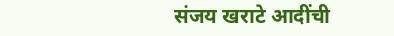संजय खराटे आदींची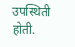उपस्थिती होती.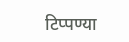टिप्पण्या